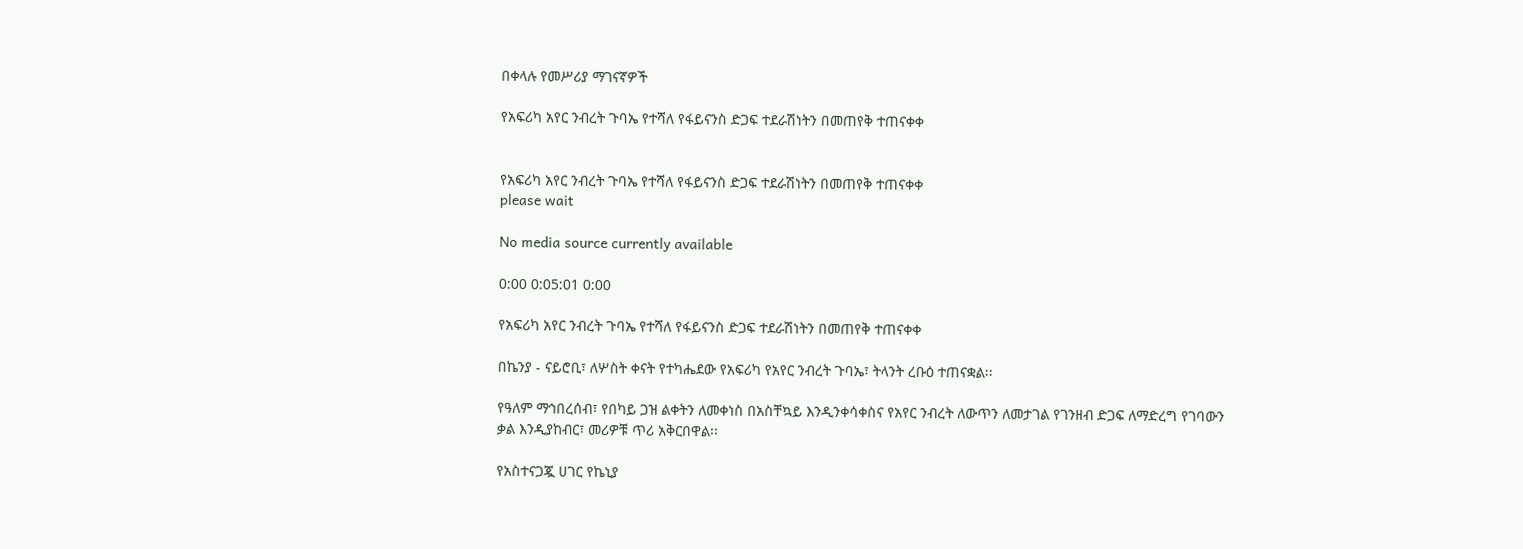በቀላሉ የመሥሪያ ማገናኛዎች

የአፍሪካ አየር ንብረት ጉባኤ የተሻለ የፋይናንስ ድጋፍ ተደራሽነትን በመጠየቅ ተጠናቀቀ


የአፍሪካ አየር ንብረት ጉባኤ የተሻለ የፋይናንስ ድጋፍ ተደራሽነትን በመጠየቅ ተጠናቀቀ
please wait

No media source currently available

0:00 0:05:01 0:00

የአፍሪካ አየር ንብረት ጉባኤ የተሻለ የፋይናንስ ድጋፍ ተደራሽነትን በመጠየቅ ተጠናቀቀ

በኬንያ - ናይሮቢ፣ ለሦስት ቀናት የተካሔደው የአፍሪካ የአየር ንብረት ጉባኤ፣ ትላንት ረቡዕ ተጠናቋል፡፡

የዓለም ማኅበረሰብ፣ የበካይ ጋዝ ልቀትን ለመቀነስ በአስቸኳይ እንዲንቀሳቀስና የአየር ንብረት ለውጥን ለመታገል የገንዘብ ድጋፍ ለማድረግ የገባውን ቃል እንዲያከብር፣ መሪዎቹ ጥሪ አቅርበዋል፡፡

የአስተናጋጇ ሀገር የኬኒያ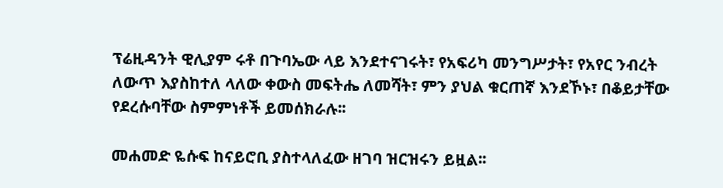ፕሬዚዳንት ዊሊያም ሩቶ በጉባኤው ላይ እንደተናገሩት፣ የአፍሪካ መንግሥታት፣ የአየር ንብረት ለውጥ እያስከተለ ላለው ቀውስ መፍትሔ ለመሻት፣ ምን ያህል ቁርጠኛ እንደኾኑ፣ በቆይታቸው የደረሱባቸው ስምምነቶች ይመሰክራሉ፡፡

መሐመድ ዬሱፍ ከናይሮቢ ያስተላለፈው ዘገባ ዝርዝሩን ይዟል፡፡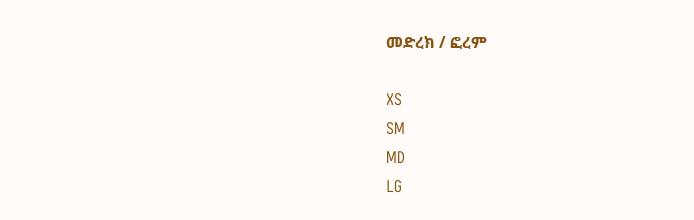መድረክ / ፎረም

XS
SM
MD
LG